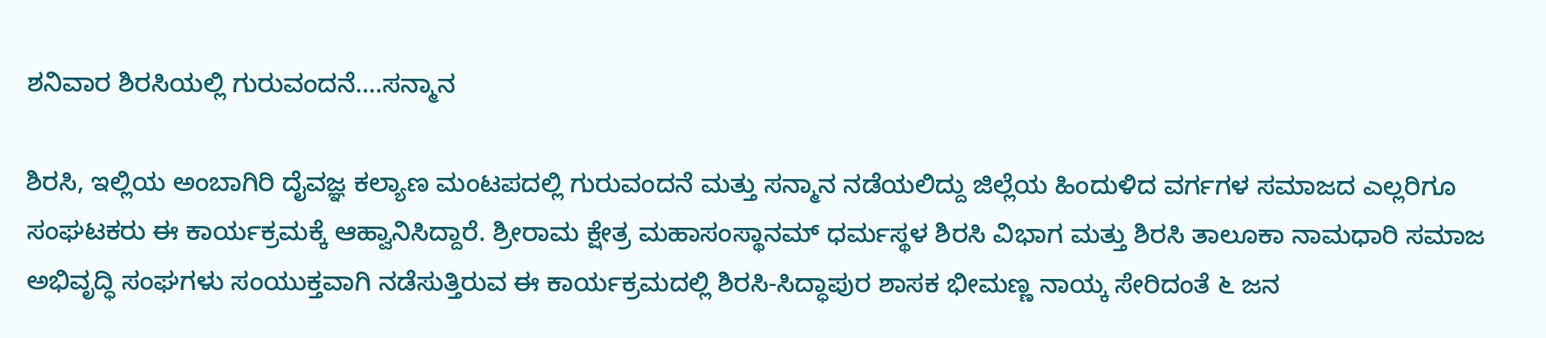ಶನಿವಾರ ಶಿರಸಿಯಲ್ಲಿ ಗುರುವಂದನೆ….ಸನ್ಮಾನ

ಶಿರಸಿ, ಇಲ್ಲಿಯ ಅಂಬಾಗಿರಿ ದೈವಜ್ಞ ಕಲ್ಯಾಣ ಮಂಟಪದಲ್ಲಿ ಗುರುವಂದನೆ ಮತ್ತು ಸನ್ಮಾನ ನಡೆಯಲಿದ್ದು ಜಿಲ್ಲೆಯ ಹಿಂದುಳಿದ ವರ್ಗಗಳ ಸಮಾಜದ ಎಲ್ಲರಿಗೂ ಸಂಘಟಕರು ಈ ಕಾರ್ಯಕ್ರಮಕ್ಕೆ ಆಹ್ವಾನಿಸಿದ್ದಾರೆ. ಶ್ರೀರಾಮ ಕ್ಷೇತ್ರ ಮಹಾಸಂಸ್ಥಾನಮ್‌ ಧರ್ಮಸ್ಥಳ ಶಿರಸಿ ವಿಭಾಗ ಮತ್ತು ಶಿರಸಿ ತಾಲೂಕಾ ನಾಮಧಾರಿ ಸಮಾಜ ಅಭಿವೃದ್ಧಿ ಸಂಘಗಳು ಸಂಯುಕ್ತವಾಗಿ ನಡೆಸುತ್ತಿರುವ ಈ ಕಾರ್ಯಕ್ರಮದಲ್ಲಿ ಶಿರಸಿ-ಸಿದ್ಧಾಪುರ ಶಾಸಕ ಭೀಮಣ್ಣ ನಾಯ್ಕ ಸೇರಿದಂತೆ ೬ ಜನ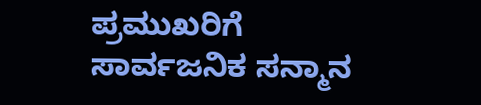ಪ್ರಮುಖರಿಗೆ ಸಾರ್ವಜನಿಕ ಸನ್ಮಾನ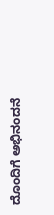ದೊಂದಿಗೆ ಅಭಿನಂದನೆ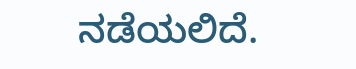ನಡೆಯಲಿದೆ.